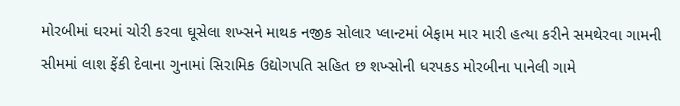મોરબીમાં ઘરમાં ચોરી કરવા ઘૂસેલા શખ્સને માથક નજીક સોલાર પ્લાન્ટમાં બેફામ માર મારી હત્યા કરીને સમથેરવા ગામની સીમમાં લાશ ફેંકી દેવાના ગુનામાં સિરામિક ઉદ્યોગપતિ સહિત છ શખ્સોની ધરપકડ મોરબીના પાનેલી ગામે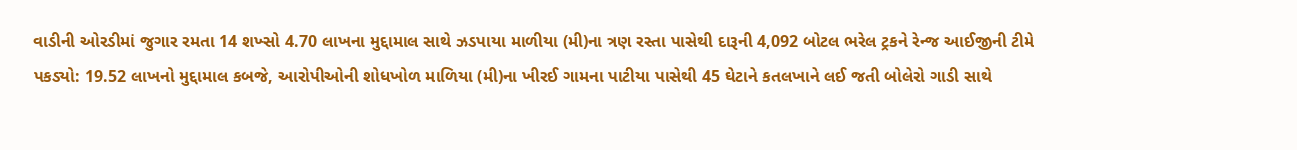વાડીની ઓરડીમાં જુગાર રમતા 14 શખ્સો 4.70 લાખના મુદ્દામાલ સાથે ઝડપાયા માળીયા (મી)ના ત્રણ રસ્તા પાસેથી દારૂની 4,092 બોટલ ભરેલ ટ્રકને રેન્જ આઈજીની ટીમે પકડ્યો: 19.52 લાખનો મુદ્દામાલ કબજે, આરોપીઓની શોધખોળ માળિયા (મી)ના ખીરઈ ગામના પાટીયા પાસેથી 45 ઘેટાને કતલખાને લઈ જતી બોલેરો ગાડી સાથે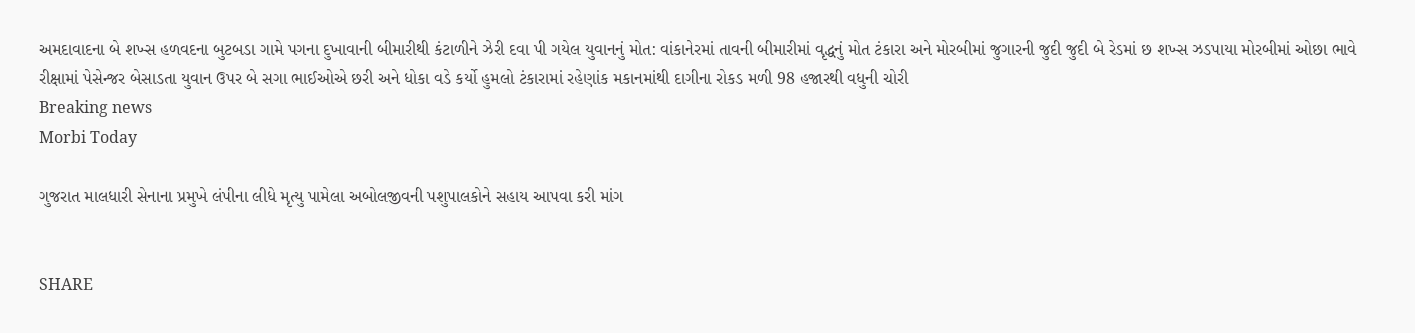અમદાવાદના બે શખ્સ હળવદના બુટબડા ગામે પગના દુખાવાની બીમારીથી કંટાળીને ઝેરી દવા પી ગયેલ યુવાનનું મોત: વાંકાનેરમાં તાવની બીમારીમાં વૃદ્ધનું મોત ટંકારા અને મોરબીમાં જુગારની જુદી જુદી બે રેડમાં છ શખ્સ ઝડપાયા મોરબીમાં ઓછા ભાવે રીક્ષામાં પેસેન્જર બેસાડતા યુવાન ઉપર બે સગા ભાઈઓએ છરી અને ધોકા વડે કર્યો હુમલો ટંકારામાં રહેણાંક મકાનમાંથી દાગીના રોકડ મળી 98 હજારથી વધુની ચોરી
Breaking news
Morbi Today

ગુજરાત માલધારી સેનાના પ્રમુખે લંપીના લીધે મૃત્યુ પામેલા અબોલજીવની પશુપાલકોને સહાય આપવા કરી માંગ


SHARE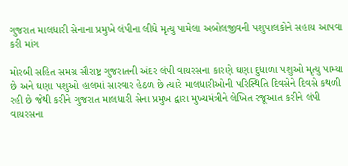ગુજરાત માલધારી સેનાના પ્રમુખે લંપીના લીધે મૃત્યુ પામેલા અબોલજીવની પશુપાલકોને સહાય આપવા કરી માંગ

મોરબી સહિત સમગ્ર સૌરાષ્ટ્ર ગુજરાતની અંદર લંપી વાયરસના કારણે ઘણા દુધાળા પશુઓ મૃત્યુ પામ્યા છે અને ઘણા પશુઓ હાલમાં સારવાર હેઠળ છે ત્યારે માલધારીઓની પરિસ્થિતિ દિવસેને દિવસે કથળી રહી છે જેથી કરીને ગુજરાત માલધારી સેના પ્રમુખ દ્વારા મુખ્યમંત્રીને લેખિત રજૂઆત કરીને લંપી વાયરસના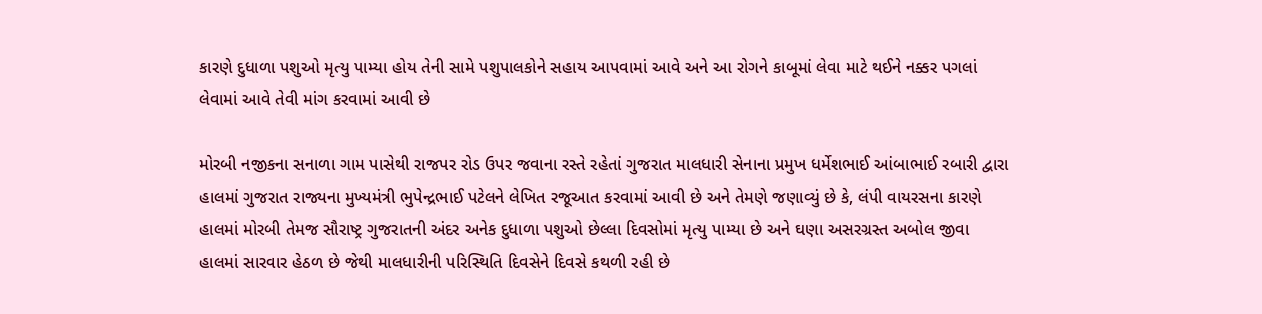કારણે દુધાળા પશુઓ મૃત્યુ પામ્યા હોય તેની સામે પશુપાલકોને સહાય આપવામાં આવે અને આ રોગને કાબૂમાં લેવા માટે થઈને નક્કર પગલાં લેવામાં આવે તેવી માંગ કરવામાં આવી છે

મોરબી નજીકના સનાળા ગામ પાસેથી રાજપર રોડ ઉપર જવાના રસ્તે રહેતાં ગુજરાત માલધારી સેનાના પ્રમુખ ધર્મેશભાઈ આંબાભાઈ રબારી દ્વારા હાલમાં ગુજરાત રાજ્યના મુખ્યમંત્રી ભુપેન્દ્રભાઈ પટેલને લેખિત રજૂઆત કરવામાં આવી છે અને તેમણે જણાવ્યું છે કે, લંપી વાયરસના કારણે હાલમાં મોરબી તેમજ સૌરાષ્ટ્ર ગુજરાતની અંદર અનેક દુધાળા પશુઓ છેલ્લા દિવસોમાં મૃત્યુ પામ્યા છે અને ઘણા અસરગ્રસ્ત અબોલ જીવા હાલમાં સારવાર હેઠળ છે જેથી માલધારીની પરિસ્થિતિ દિવસેને દિવસે કથળી રહી છે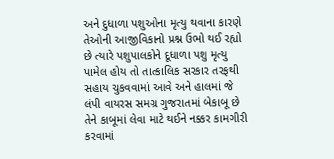અને દુધાળા પશુઓના મૃત્યુ થવાના કારણે તેઓની આજીવિકાનો પ્રશ્ન ઉભો થઈ રહ્યો છે ત્યારે પશુપાલકોને દૂધાળા પશુ મૃત્યુ પામેલ હોય તો તાત્કાલિક સરકાર તરફથી સહાય ચુકવવામાં આવે અને હાલમાં જે લંપી વાયરસ સમગ્ર ગુજરાતમાં બેકાબૂ છે તેને કાબૂમાં લેવા માટે થઈને નક્કર કામગીરી કરવામાં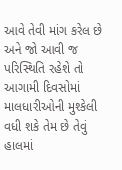આવે તેવી માંગ કરેલ છે અને જો આવી જ પરિસ્થિતિ રહેશે તો આગામી દિવસોમાં માલધારીઓની મુશ્કેલી વધી શકે તેમ છે તેવું હાલમાં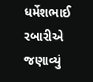ધર્મેશભાઈ રબારીએ જણાવ્યું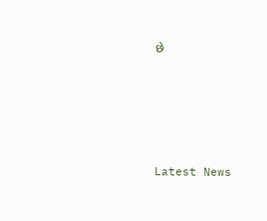છે






Latest News